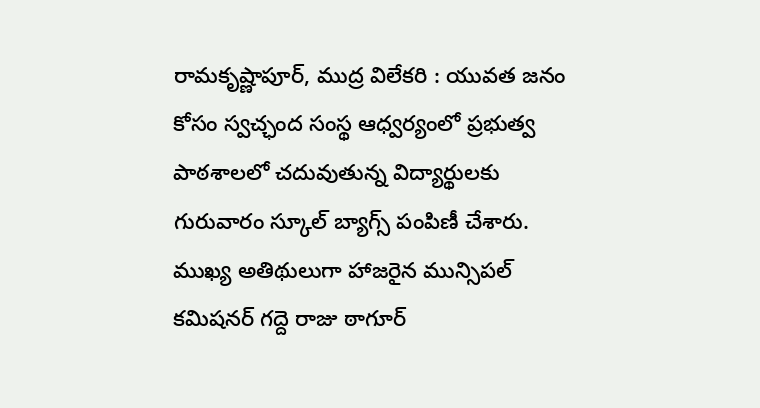రామకృష్ణాపూర్, ముద్ర విలేకరి : యువత జనం కోసం స్వచ్ఛంద సంస్థ ఆధ్వర్యంలో ప్రభుత్వ పాఠశాలలో చదువుతున్న విద్యార్థులకు గురువారం స్కూల్ బ్యాగ్స్ పంపిణీ చేశారు. ముఖ్య అతిథులుగా హాజరైన మున్సిపల్ కమిషనర్ గద్దె రాజు ఠాగూర్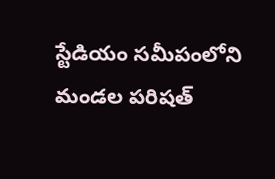స్టేడియం సమీపంలోని మండల పరిషత్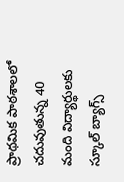ప్రాథమిక పాఠశాలలో చదువుతున్న 40 మంది విద్యార్థులకు స్కూల్ బ్యాగ్స్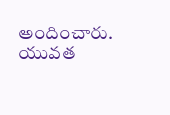అందించారు. యువత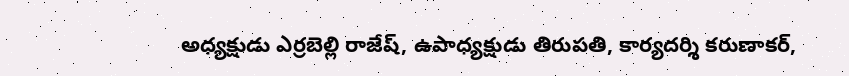అధ్యక్షుడు ఎర్రబెల్లి రాజేష్, ఉపాధ్యక్షుడు తిరుపతి, కార్యదర్శి కరుణాకర్,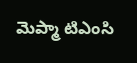మెప్మా టిఎంసి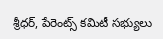శ్రీధర్, పేరెంట్స్ కమిటీ సభ్యులు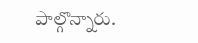పాల్గొన్నారు.